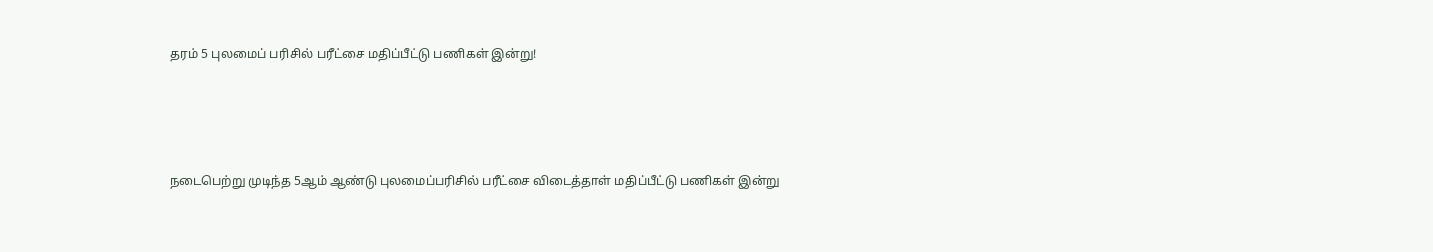தரம் 5 புலமைப் பரிசில் பரீட்சை மதிப்பீட்டு பணிகள் இன்று!




நடைபெற்று முடிந்த 5ஆம் ஆண்டு புலமைப்பரிசில் பரீட்சை விடைத்தாள் மதிப்பீட்டு பணிகள் இன்று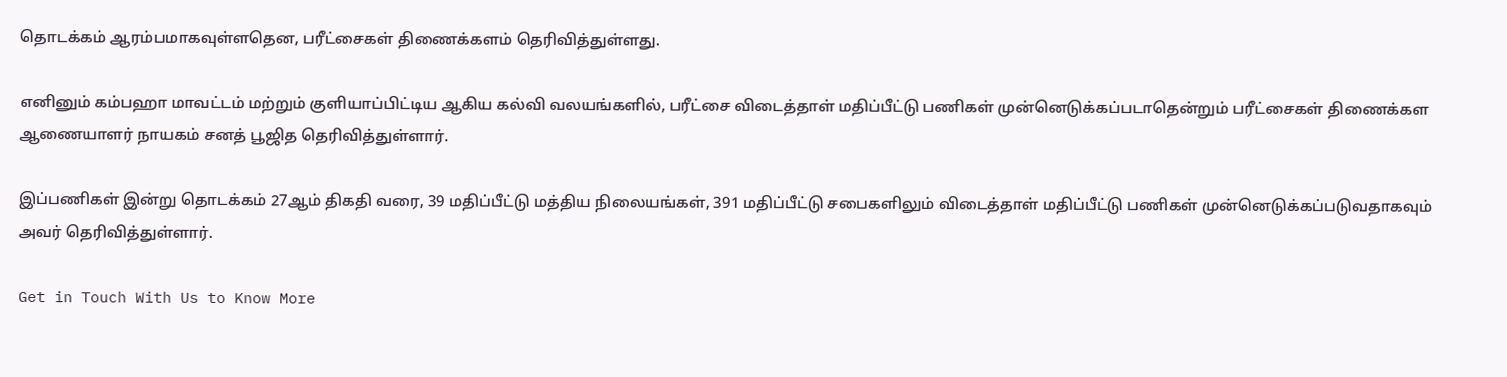தொடக்கம் ஆரம்பமாகவுள்ளதென, பரீட்சைகள் திணைக்களம் தெரிவித்துள்ளது.

எனினும் கம்பஹா மாவட்டம் மற்றும் குளியாப்பிட்டிய ஆகிய கல்வி வலயங்களில், பரீட்சை விடைத்தாள் மதிப்பீட்டு பணிகள் முன்னெடுக்கப்படாதென்றும் பரீட்சைகள் திணைக்கள ஆணையாளர் நாயகம் சனத் பூஜித தெரிவித்துள்ளார்.

இப்பணிகள் இன்று தொடக்கம் 27ஆம் திகதி வரை, 39 மதிப்பீட்டு மத்திய நிலையங்கள், 391 மதிப்பீட்டு சபைகளிலும் விடைத்தாள் மதிப்பீட்டு பணிகள் முன்னெடுக்கப்படுவதாகவும் அவர் தெரிவித்துள்ளார்.

Get in Touch With Us to Know More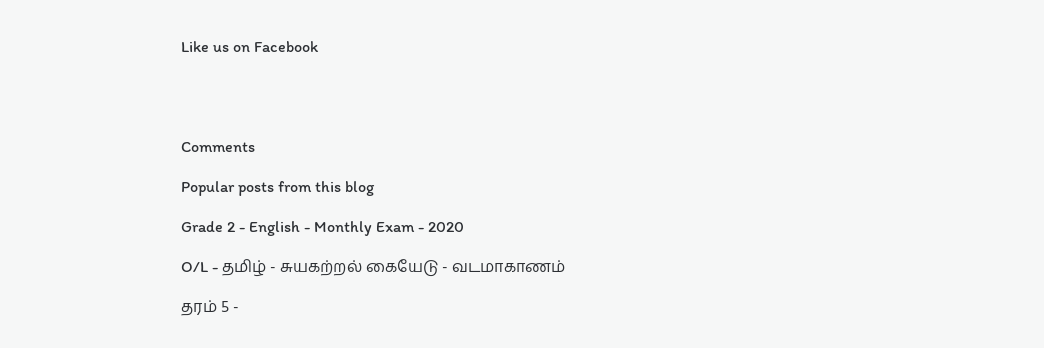Like us on Facebook




Comments

Popular posts from this blog

Grade 2 - English - Monthly Exam - 2020

O/L - தமிழ் - சுயகற்றல் கையேடு - வடமாகாணம்

தரம் 5 -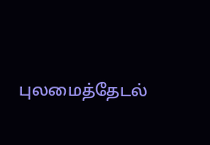புலமைத்தேடல்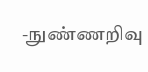-நுண்ணறிவு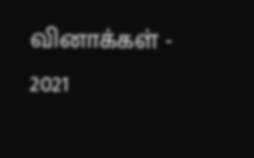வினாக்கள் - 2021